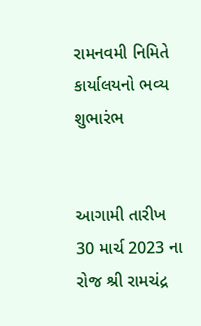રામનવમી નિમિતે કાર્યાલયનો ભવ્ય શુભારંભ


આગામી તારીખ 30 માર્ચ 2023 ના રોજ શ્રી રામચંદ્ર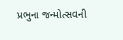પ્રભુના જન્મોત્સવની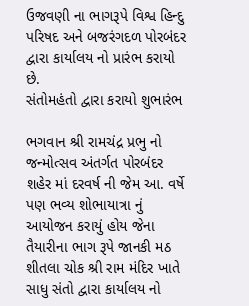ઉજવણી ના ભાગરૂપે વિશ્વ હિન્દુ પરિષદ અને બજરંગદળ પોરબંદર દ્વારા કાર્યાલય નો પ્રારંભ કરાયો છે.
સંતોમહંતો દ્વારા કરાયો શુભારંભ

ભગવાન શ્રી રામચંદ્ર પ્રભુ નો જન્મોત્સવ અંતર્ગત પોરબંદર શહેર માં દરવર્ષ ની જેમ આ. વર્ષે પણ ભવ્ય શોભાયાત્રા નું આયોજન કરાયું હોય જેના તૈયારીના ભાગ રૂપે જાનકી મઠ શીતલા ચોક શ્રી રામ મંદિર ખાતે સાધુ સંતો દ્વારા કાર્યાલય નો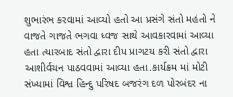શુભારંભ કરવામાં આવ્યો હતો આ પ્રસંગે સંતો મહંતો ને વાજતે ગાજતે ભગવા ધ્વજ સાથે આવકારવામાં આવ્યા હતા ત્યારબાદ સંતો દ્વારા દીપ પ્રાગટય કરી સંતો દ્વારા આશીર્વચન પાઠવવામાં આવ્યા હતા.કાર્યક્રમ માં મોટી સંખ્યામાં વિશ્વ હિન્દુ પરિષદ બજરંગ દળ પોરબંદર ના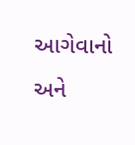આગેવાનો અને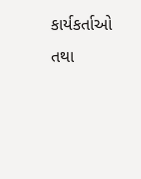કાર્યકર્તાઓ તથા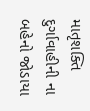માતૃશક્તિ દુર્ગાવાહીની ના બહેનો જોડાયા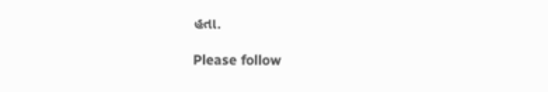હતા.

Please follow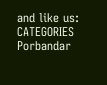and like us:
CATEGORIES Porbandar